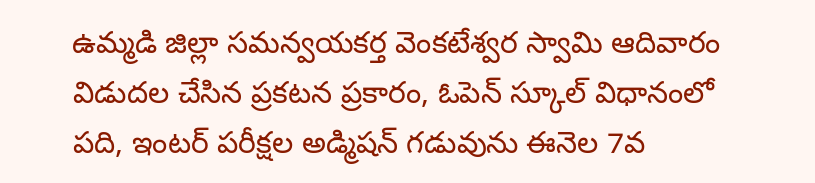ఉమ్మడి జిల్లా సమన్వయకర్త వెంకటేశ్వర స్వామి ఆదివారం విడుదల చేసిన ప్రకటన ప్రకారం, ఓపెన్ స్కూల్ విధానంలో పది, ఇంటర్ పరీక్షల అడ్మిషన్ గడువును ఈనెల 7వ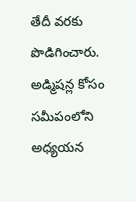తేదీ వరకు పొడిగించారు. అడ్మిషన్ల కోసం సమీపంలోని అధ్యయన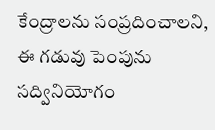కేంద్రాలను సంప్రదించాలని, ఈ గడువు పెంపును సద్వినియోగం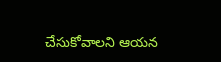చేసుకోవాలని ఆయన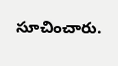సూచించారు.